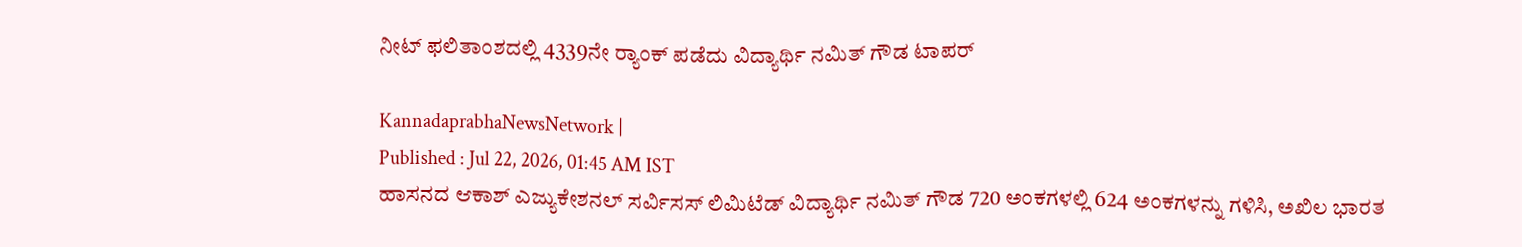ನೀಟ್ ಫಲಿತಾಂಶದಲ್ಲಿ 4339ನೇ ರ್‍ಯಾಂಕ್ ಪಡೆದು ವಿದ್ಯಾರ್ಥಿ ನಮಿತ್ ಗೌಡ ಟಾಪರ್

KannadaprabhaNewsNetwork |
Published : Jul 22, 2026, 01:45 AM IST
ಹಾಸನದ ಆಕಾಶ್ ಎಜ್ಯುಕೇಶನಲ್ ಸರ್ವಿಸಸ್ ಲಿಮಿಟೆಡ್ ವಿದ್ಯಾರ್ಥಿ ನಮಿತ್ ಗೌಡ 720 ಅಂಕಗಳಲ್ಲಿ 624 ಅಂಕಗಳನ್ನು ಗಳಿಸಿ, ಅಖಿಲ ಭಾರತ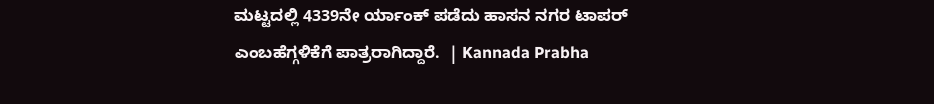ಮಟ್ಟದಲ್ಲಿ 4339ನೇ ರ್ಯಾಂಕ್ ಪಡೆದು ಹಾಸನ ನಗರ ಟಾಪರ್ ಎಂಬಹೆಗ್ಗಳಿಕೆಗೆ ಪಾತ್ರರಾಗಿದ್ದಾರೆ.  | Kannada Prabha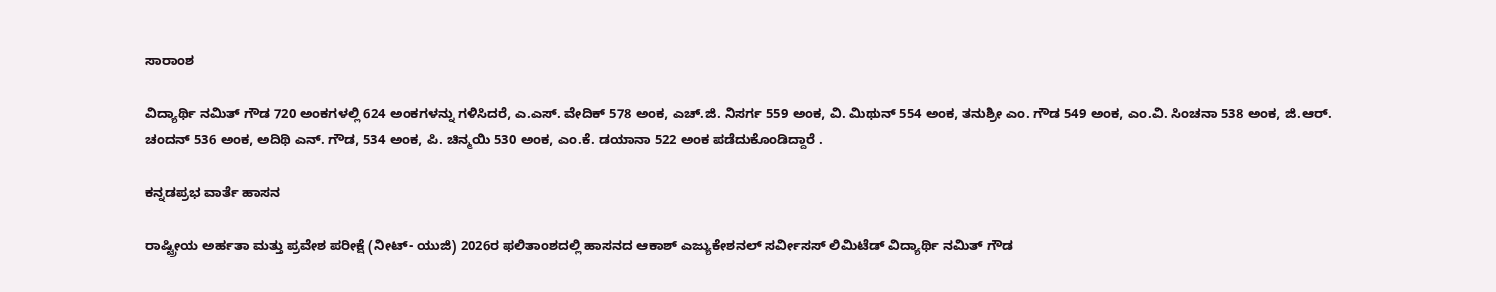ಸಾರಾಂಶ

ವಿದ್ಯಾರ್ಥಿ ನಮಿತ್ ಗೌಡ 720 ಅಂಕಗಳಲ್ಲಿ 624 ಅಂಕಗಳನ್ನು ಗಳಿಸಿದರೆ, ಎ.ಎಸ್. ವೇದಿಕ್ 578 ಅಂಕ, ಎಚ್.ಜಿ. ನಿಸರ್ಗ 559 ಅಂಕ, ವಿ. ಮಿಥುನ್ 554 ಅಂಕ, ತನುಶ್ರೀ ಎಂ. ಗೌಡ 549 ಅಂಕ, ಎಂ.ವಿ. ಸಿಂಚನಾ 538 ಅಂಕ, ಜಿ.ಆರ್. ಚಂದನ್ 536 ಅಂಕ, ಅದಿಥಿ ಎನ್. ಗೌಡ, 534 ಅಂಕ, ಪಿ. ಚಿನ್ಮಯಿ 530 ಅಂಕ, ಎಂ.ಕೆ. ಡಯಾನಾ 522 ಅಂಕ ಪಡೆದುಕೊಂಡಿದ್ದಾರೆ .

ಕನ್ನಡಪ್ರಭ ವಾರ್ತೆ ಹಾಸನ

ರಾಷ್ಟ್ರೀಯ ಅರ್ಹತಾ ಮತ್ತು ಪ್ರವೇಶ ಪರೀಕ್ಷೆ (ನೀಟ್- ಯುಜಿ) 2026ರ ಫಲಿತಾಂಶದಲ್ಲಿ ಹಾಸನದ ಆಕಾಶ್ ಎಜ್ಯುಕೇಶನಲ್ ಸರ್ವೀಸಸ್ ಲಿಮಿಟೆಡ್ ವಿದ್ಯಾರ್ಥಿ ನಮಿತ್ ಗೌಡ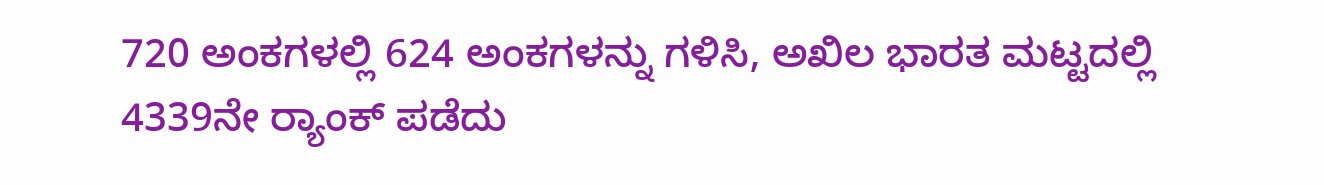720 ಅಂಕಗಳಲ್ಲಿ 624 ಅಂಕಗಳನ್ನು ಗಳಿಸಿ, ಅಖಿಲ ಭಾರತ ಮಟ್ಟದಲ್ಲಿ 4339ನೇ ರ್‍ಯಾಂಕ್ ಪಡೆದು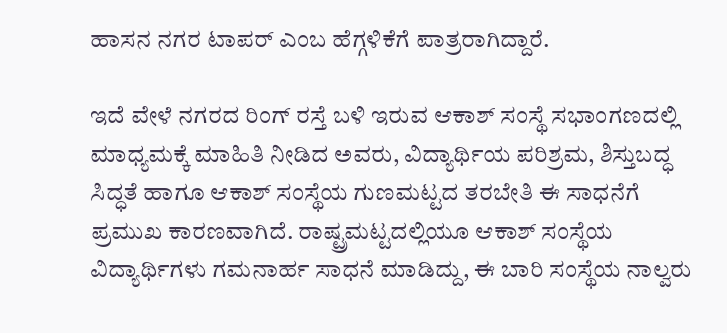ಹಾಸನ ನಗರ ಟಾಪರ್ ಎಂಬ ಹೆಗ್ಗಳಿಕೆಗೆ ಪಾತ್ರರಾಗಿದ್ದಾರೆ.

ಇದೆ ವೇಳೆ ನಗರದ ರಿಂಗ್ ರಸ್ತೆ ಬಳಿ ಇರುವ ಆಕಾಶ್ ಸಂಸ್ಥೆ ಸಭಾಂಗಣದಲ್ಲಿ ಮಾಧ್ಯಮಕ್ಕೆ ಮಾಹಿತಿ ನೀಡಿದ ಅವರು, ವಿದ್ಯಾರ್ಥಿಯ ಪರಿಶ್ರಮ, ಶಿಸ್ತುಬದ್ಧ ಸಿದ್ಧತೆ ಹಾಗೂ ಆಕಾಶ್ ಸಂಸ್ಥೆಯ ಗುಣಮಟ್ಟದ ತರಬೇತಿ ಈ ಸಾಧನೆಗೆ ಪ್ರಮುಖ ಕಾರಣವಾಗಿದೆ. ರಾಷ್ಟ್ರಮಟ್ಟದಲ್ಲಿಯೂ ಆಕಾಶ್ ಸಂಸ್ಥೆಯ ವಿದ್ಯಾರ್ಥಿಗಳು ಗಮನಾರ್ಹ ಸಾಧನೆ ಮಾಡಿದ್ದು, ಈ ಬಾರಿ ಸಂಸ್ಥೆಯ ನಾಲ್ವರು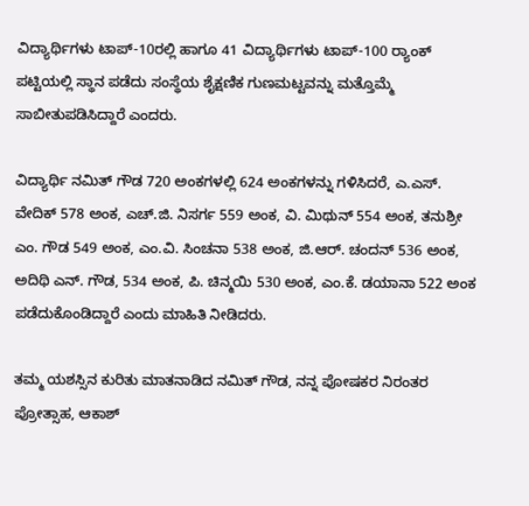ವಿದ್ಯಾರ್ಥಿಗಳು ಟಾಪ್-10ರಲ್ಲಿ ಹಾಗೂ 41 ವಿದ್ಯಾರ್ಥಿಗಳು ಟಾಪ್-100 ರ್‍ಯಾಂಕ್ ಪಟ್ಟಿಯಲ್ಲಿ ಸ್ಥಾನ ಪಡೆದು ಸಂಸ್ಥೆಯ ಶೈಕ್ಷಣಿಕ ಗುಣಮಟ್ಟವನ್ನು ಮತ್ತೊಮ್ಮೆ ಸಾಬೀತುಪಡಿಸಿದ್ದಾರೆ ಎಂದರು.

ವಿದ್ಯಾರ್ಥಿ ನಮಿತ್ ಗೌಡ 720 ಅಂಕಗಳಲ್ಲಿ 624 ಅಂಕಗಳನ್ನು ಗಳಿಸಿದರೆ, ಎ.ಎಸ್. ವೇದಿಕ್ 578 ಅಂಕ, ಎಚ್.ಜಿ. ನಿಸರ್ಗ 559 ಅಂಕ, ವಿ. ಮಿಥುನ್ 554 ಅಂಕ, ತನುಶ್ರೀ ಎಂ. ಗೌಡ 549 ಅಂಕ, ಎಂ.ವಿ. ಸಿಂಚನಾ 538 ಅಂಕ, ಜಿ.ಆರ್. ಚಂದನ್ 536 ಅಂಕ, ಅದಿಥಿ ಎನ್. ಗೌಡ, 534 ಅಂಕ, ಪಿ. ಚಿನ್ಮಯಿ 530 ಅಂಕ, ಎಂ.ಕೆ. ಡಯಾನಾ 522 ಅಂಕ ಪಡೆದುಕೊಂಡಿದ್ದಾರೆ ಎಂದು ಮಾಹಿತಿ ನೀಡಿದರು.

ತಮ್ಮ ಯಶಸ್ಸಿನ ಕುರಿತು ಮಾತನಾಡಿದ ನಮಿತ್ ಗೌಡ, ನನ್ನ ಪೋಷಕರ ನಿರಂತರ ಪ್ರೋತ್ಸಾಹ, ಆಕಾಶ್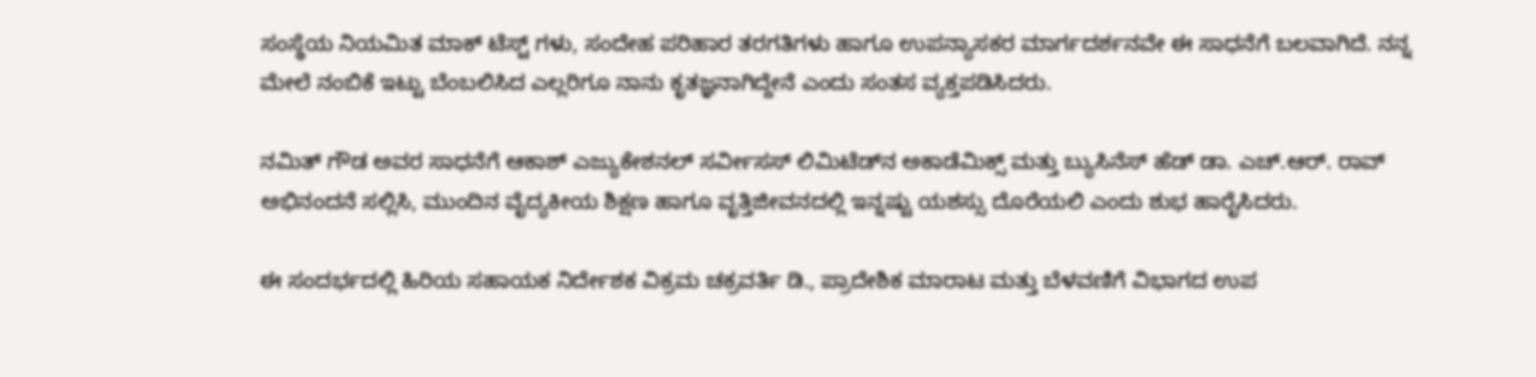ಸಂಸ್ಥೆಯ ನಿಯಮಿತ ಮಾಕ್ ಟೆಸ್ಟ್ ಗಳು, ಸಂದೇಹ ಪರಿಹಾರ ತರಗತಿಗಳು ಹಾಗೂ ಉಪನ್ಯಾಸಕರ ಮಾರ್ಗದರ್ಶನವೇ ಈ ಸಾಧನೆಗೆ ಬಲವಾಗಿದೆ. ನನ್ನ ಮೇಲೆ ನಂಬಿಕೆ ಇಟ್ಟು ಬೆಂಬಲಿಸಿದ ಎಲ್ಲರಿಗೂ ನಾನು ಕೃತಜ್ಞನಾಗಿದ್ದೇನೆ ಎಂದು ಸಂತಸ ವ್ಯಕ್ತಪಡಿಸಿದರು.

ನಮಿತ್ ಗೌಡ ಅವರ ಸಾಧನೆಗೆ ಆಕಾಶ್ ಎಜ್ಯುಕೇಶನಲ್ ಸರ್ವೀಸಸ್ ಲಿಮಿಟೆಡ್‍ನ ಅಕಾಡೆಮಿಕ್ಸ್ ಮತ್ತು ಬ್ಯುಸಿನೆಸ್ ಹೆಡ್ ಡಾ. ಎಚ್.ಆರ್. ರಾವ್ ಅಭಿನಂದನೆ ಸಲ್ಲಿಸಿ, ಮುಂದಿನ ವೈದ್ಯಕೀಯ ಶಿಕ್ಷಣ ಹಾಗೂ ವೃತ್ತಿಜೀವನದಲ್ಲಿ ಇನ್ನಷ್ಟು ಯಶಸ್ಸು ದೊರೆಯಲಿ ಎಂದು ಶುಭ ಹಾರೈಸಿದರು.

ಈ ಸಂದರ್ಭದಲ್ಲಿ ಹಿರಿಯ ಸಹಾಯಕ ನಿರ್ದೇಶಕ ವಿಕ್ರಮ ಚಕ್ರವರ್ತಿ ಡಿ., ಪ್ರಾದೇಶಿಕ ಮಾರಾಟ ಮತ್ತು ಬೆಳವಣಿಗೆ ವಿಭಾಗದ ಉಪ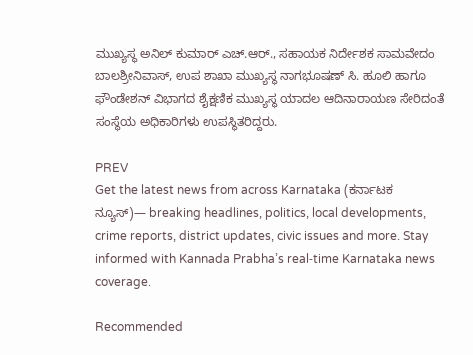ಮುಖ್ಯಸ್ಥ ಅನಿಲ್ ಕುಮಾರ್ ಎಚ್.ಆರ್., ಸಹಾಯಕ ನಿರ್ದೇಶಕ ಸಾಮವೇದಂ ಬಾಲಶ್ರೀನಿವಾಸ್, ಉಪ ಶಾಖಾ ಮುಖ್ಯಸ್ಥ ನಾಗಭೂಷಣ್ ಸಿ. ಹೂಲಿ ಹಾಗೂ ಫೌಂಡೇಶನ್ ವಿಭಾಗದ ಶೈಕ್ಷಣಿಕ ಮುಖ್ಯಸ್ಥ ಯಾದಲ ಆದಿನಾರಾಯಣ ಸೇರಿದಂತೆ ಸಂಸ್ಥೆಯ ಅಧಿಕಾರಿಗಳು ಉಪಸ್ಥಿತರಿದ್ದರು.

PREV
Get the latest news from across Karnataka (ಕರ್ನಾಟಕ ನ್ಯೂಸ್)— breaking headlines, politics, local developments, crime reports, district updates, civic issues and more. Stay informed with Kannada Prabha’s real‑time Karnataka news coverage.

Recommended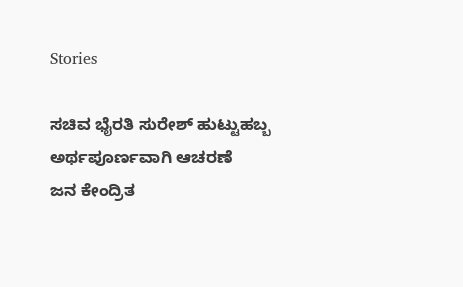Stories

ಸಚಿವ ಭೈರತಿ ಸುರೇಶ್ ಹುಟ್ಟುಹಬ್ಬ ಅರ್ಥಪೂರ್ಣವಾಗಿ ಆಚರಣೆ
ಜನ ಕೇಂದ್ರಿತ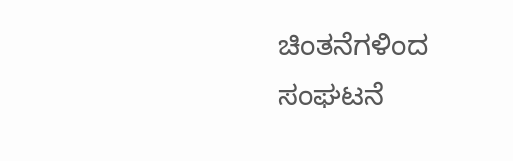ಚಿಂತನೆಗಳಿಂದ ಸಂಘಟನೆ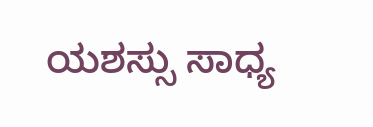ಯಶಸ್ಸು ಸಾಧ್ಯ